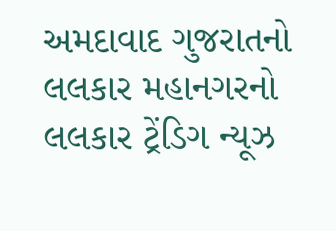અમદાવાદ ગુજરાતનો લલકાર મહાનગરનો લલકાર ટ્રેંડિગ ન્યૂઝ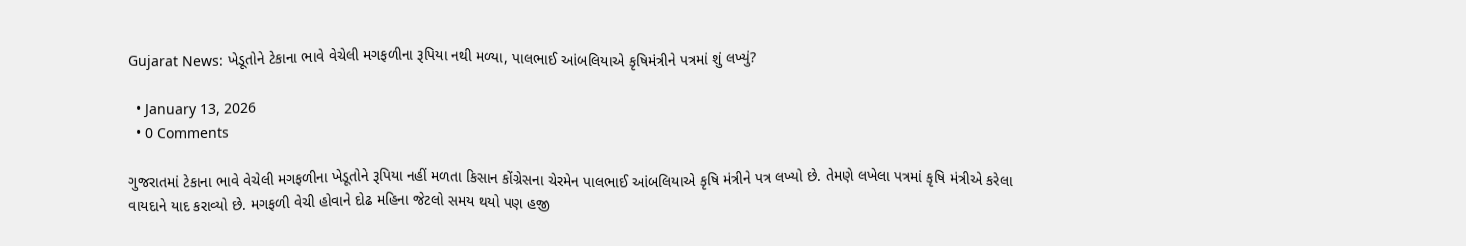Gujarat News: ખેડૂતોને ટેકાના ભાવે વેચેલી મગફળીના રૂપિયા નથી મળ્યા, પાલભાઈ આંબલિયાએ કૃષિમંત્રીને પત્રમાં શું લખ્યું?

  • January 13, 2026
  • 0 Comments

ગુજરાતમાં ટેકાના ભાવે વેચેલી મગફળીના ખેડૂતોને રૂપિયા નહીં મળતા કિસાન કોંગ્રેસના ચેરમેન પાલભાઈ આંબલિયાએ કૃષિ મંત્રીને પત્ર લખ્યો છે. તેમણે લખેલા પત્રમાં કૃષિ મંત્રીએ કરેલા વાયદાને યાદ કરાવ્યો છે. મગફળી વેચી હોવાને દોઢ મહિના જેટલો સમય થયો પણ હજી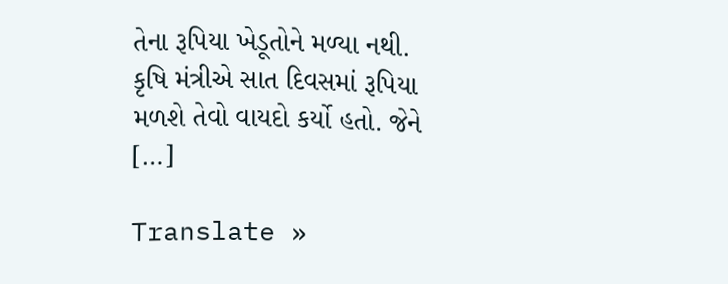તેના રૂપિયા ખેડૂતોને મળ્યા નથી. કૃષિ મંત્રીએ સાત દિવસમાં રૂપિયા મળશે તેવો વાયદો કર્યો હતો. જેને […]

Translate »